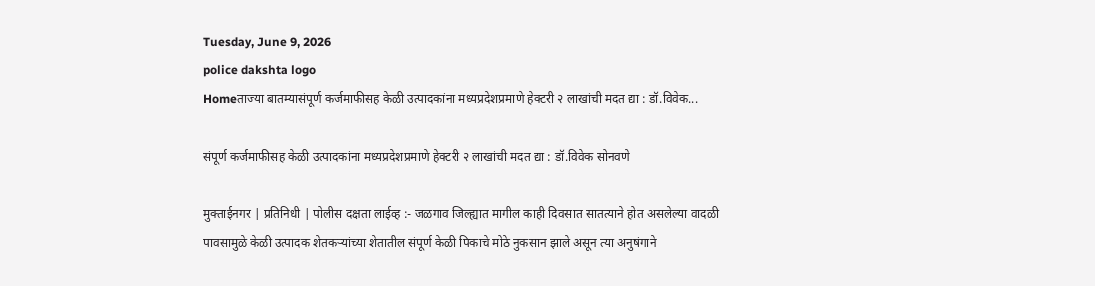Tuesday, June 9, 2026
police dakshta logo
Homeताज्या बातम्यासंपूर्ण कर्जमाफीसह केळी उत्पादकांना मध्यप्रदेशप्रमाणे हेक्टरी २ लाखांची मदत द्या : डॉ.विवेक...

संपूर्ण कर्जमाफीसह केळी उत्पादकांना मध्यप्रदेशप्रमाणे हेक्टरी २ लाखांची मदत द्या : डॉ.विवेक सोनवणे

मुक्ताईनगर | प्रतिनिधी | पोलीस दक्षता लाईव्ह :- जळगाव जिल्ह्यात मागील काही दिवसात सातत्याने होत असलेल्या वादळी पावसामुळे केळी उत्पादक शेतकऱ्यांच्या शेतातील संपूर्ण केळी पिकाचे मोठे नुकसान झाले असून त्या अनुषंगाने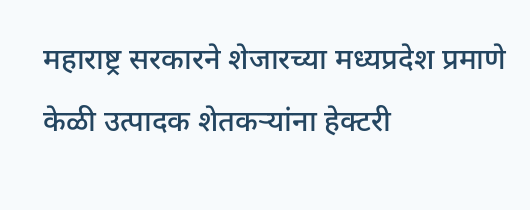महाराष्ट्र सरकारने शेजारच्या मध्यप्रदेश प्रमाणे केळी उत्पादक शेतकऱ्यांना हेक्टरी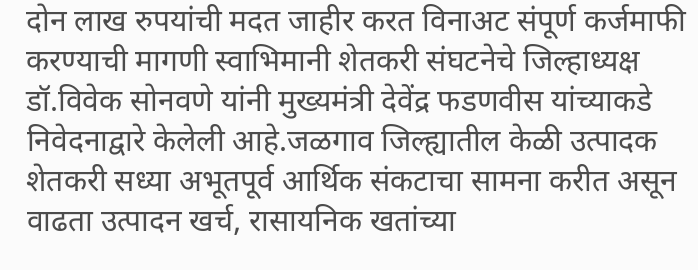दोन लाख रुपयांची मदत जाहीर करत विनाअट संपूर्ण कर्जमाफी करण्याची मागणी स्वाभिमानी शेतकरी संघटनेचे जिल्हाध्यक्ष डॉ.विवेक सोनवणे यांनी मुख्यमंत्री देवेंद्र फडणवीस यांच्याकडे निवेदनाद्वारे केलेली आहे.जळगाव जिल्ह्यातील केळी उत्पादक शेतकरी सध्या अभूतपूर्व आर्थिक संकटाचा सामना करीत असून वाढता उत्पादन खर्च, रासायनिक खतांच्या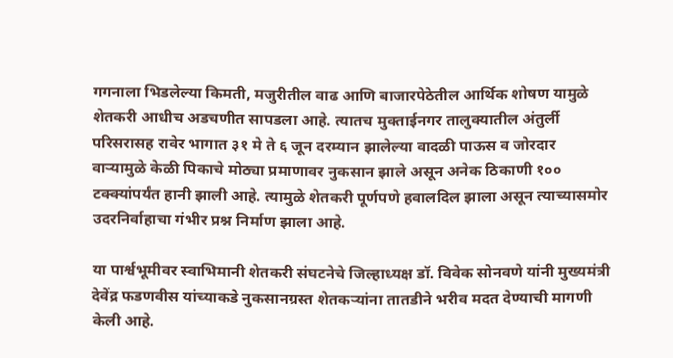गगनाला भिडलेल्या किमती, मजुरीतील वाढ आणि बाजारपेठेतील आर्थिक शोषण यामुळे शेतकरी आधीच अडचणीत सापडला आहे. त्यातच मुक्ताईनगर तालुक्यातील अंतुर्ली परिसरासह रावेर भागात ३१ मे ते ६ जून दरम्यान झालेल्या वादळी पाऊस व जोरदार वाऱ्यामुळे केळी पिकाचे मोठ्या प्रमाणावर नुकसान झाले असून अनेक ठिकाणी १०० टक्क्यांपर्यंत हानी झाली आहे. त्यामुळे शेतकरी पूर्णपणे हवालदिल झाला असून त्याच्यासमोर उदरनिर्वाहाचा गंभीर प्रश्न निर्माण झाला आहे.

या पार्श्वभूमीवर स्वाभिमानी शेतकरी संघटनेचे जिल्हाध्यक्ष डॉ. विवेक सोनवणे यांनी मुख्यमंत्री देवेंद्र फडणवीस यांच्याकडे नुकसानग्रस्त शेतकऱ्यांना तातडीने भरीव मदत देण्याची मागणी केली आहे.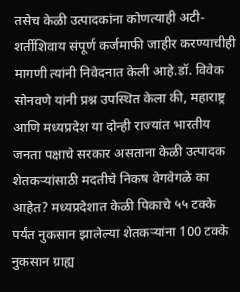तसेच केळी उत्पादकांना कोणत्याही अटी-शर्तीशिवाय संपूर्ण कर्जमाफी जाहीर करण्याचीही मागणी त्यांनी निवेदनात केली आहे.डॉ. विवेक सोनवणे यांनी प्रश्न उपस्थित केला की, महाराष्ट्र आणि मध्यप्रदेश या दोन्ही राज्यांत भारतीय जनता पक्षाचे सरकार असताना केळी उत्पादक शेतकऱ्यांसाठी मदतीचे निकष वेगवेगळे का आहेत? मध्यप्रदेशात केळी पिकाचे ५५ टक्के पर्यंत नुकसान झालेल्या शेतकऱ्यांना 100 टक्के नुकसान ग्राह्य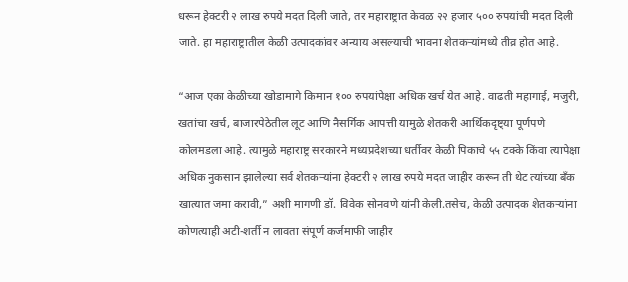धरून हेक्टरी २ लाख रुपये मदत दिली जाते, तर महाराष्ट्रात केवळ २२ हजार ५०० रुपयांची मदत दिली जाते. हा महाराष्ट्रातील केळी उत्पादकांवर अन्याय असल्याची भावना शेतकऱ्यांमध्ये तीव्र होत आहे.

“आज एका केळीच्या खोडामागे किमान १०० रुपयांपेक्षा अधिक खर्च येत आहे. वाढती महागाई, मजुरी, खतांचा खर्च, बाजारपेठेतील लूट आणि नैसर्गिक आपत्ती यामुळे शेतकरी आर्थिकदृष्ट्या पूर्णपणे कोलमडला आहे. त्यामुळे महाराष्ट्र सरकारने मध्यप्रदेशच्या धर्तीवर केळी पिकाचे ५५ टक्के किंवा त्यापेक्षा अधिक नुकसान झालेल्या सर्व शेतकऱ्यांना हेक्टरी २ लाख रुपये मदत जाहीर करून ती थेट त्यांच्या बँक खात्यात जमा करावी,” अशी मागणी डॉ. विवेक सोनवणे यांनी केली.तसेच, केळी उत्पादक शेतकऱ्यांना कोणत्याही अटी-शर्ती न लावता संपूर्ण कर्जमाफी जाहीर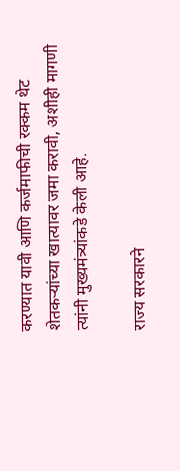करण्यात यावी आणि कर्जमाफीची रक्कम थेट शेतकऱ्यांच्या खात्यावर जमा करावी, अशीही मागणी त्यांनी मुख्यमंत्र्यांकडे केली आहे.

राज्य सरकारने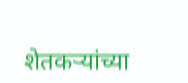शेतकऱ्यांच्या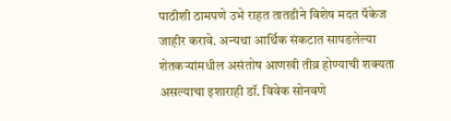पाठीशी ठामपणे उभे राहत तातडीने विशेष मदत पॅकेज जाहीर करावे. अन्यथा आर्थिक संकटात सापडलेल्या शेतकऱ्यांमधील असंतोष आणखी तीव्र होण्याची शक्यता असल्याचा इशाराही डॉ. विवेक सोनवणे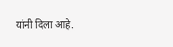यांनी दिला आहे.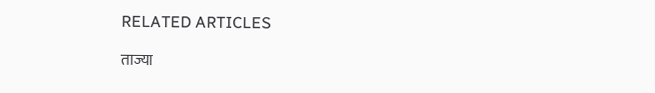RELATED ARTICLES

ताज्या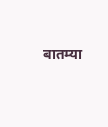बातम्या